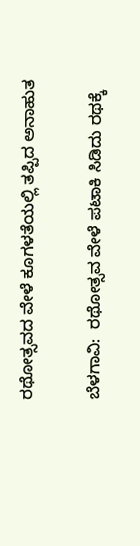ರಥೋತ್ಸವದ ವೇಳೆ ಕೂಗಳತೆಯಲ್ಲಿ ತಪ್ಪಿದ ಅನಾಹುತ

ಬೆಳಗಾವಿ:  ರಥೋತ್ಸವ ವೇಳೆ ಪಟಾಕಿ ಸಿಡಿದು ರಥಕ್ಕೆ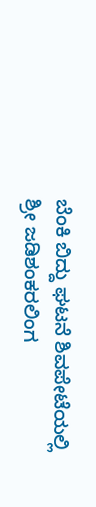ಬೆಂಕಿ ಬಿದ್ದು ಘಟನೆ ಶಿವಪೇಟೆಯಲ್ಲಿ ಶ್ರೀ ಜಡಿಶಂಕರಲಿಂಗ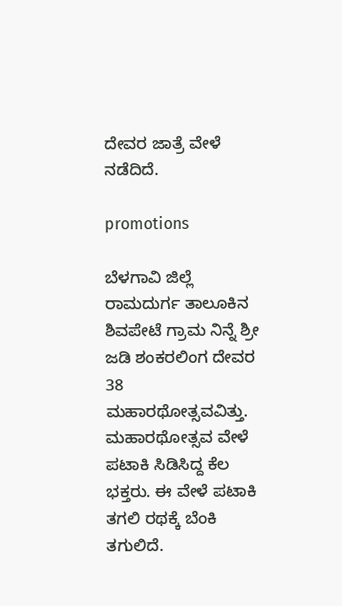ದೇವರ ಜಾತ್ರೆ ವೇಳೆ ನಡೆದಿದೆ.

promotions

ಬೆಳಗಾವಿ ಜಿಲ್ಲೆ ರಾಮದುರ್ಗ ತಾಲೂಕಿನ ಶಿವಪೇಟೆ ಗ್ರಾಮ ನಿನ್ನೆ ಶ್ರೀ ಜಡಿ ಶಂಕರಲಿಂಗ ದೇವರ 38 ಮಹಾರಥೋತ್ಸವವಿತ್ತು. ಮಹಾರಥೋತ್ಸವ ವೇಳೆ ಪಟಾಕಿ ಸಿಡಿಸಿದ್ದ ಕೆಲ ಭಕ್ತರು. ಈ ವೇಳೆ ಪಟಾಕಿ ತಗಲಿ ರಥಕ್ಕೆ ಬೆಂಕಿ ತಗುಲಿದೆ.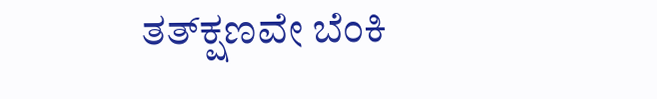ತತ್‌ಕ್ಷಣವೇ ಬೆಂಕಿ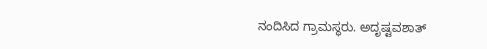ನಂದಿಸಿದ ಗ್ರಾಮಸ್ಥರು. ಅದೃಷ್ಟವಶಾತ್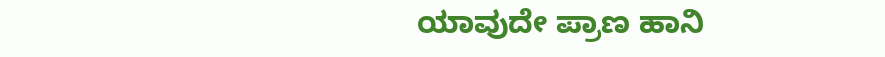ಯಾವುದೇ ಪ್ರಾಣ ಹಾನಿ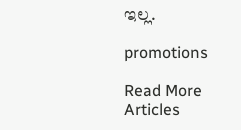ಇಲ್ಲ.

promotions

Read More Articles